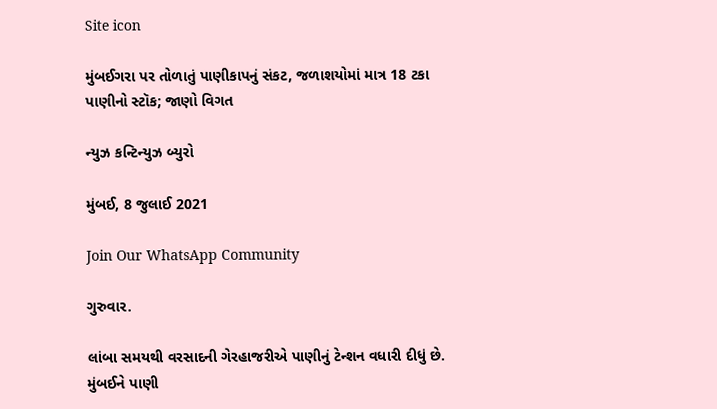Site icon

મુંબઈગરા પર તોળાતું પાણીકાપનું સંકટ, જળાશયોમાં માત્ર 18 ટકા પાણીનો સ્ટૉક; જાણો વિગત

ન્યુઝ કન્ટિન્યુઝ બ્યુરો

મુંબઈ, 8 જુલાઈ 2021

Join Our WhatsApp Community

ગુરુવાર.

લાંબા સમયથી વરસાદની ગેરહાજરીએ પાણીનું ટેન્શન વધારી દીધું છે. મુંબઈને પાણી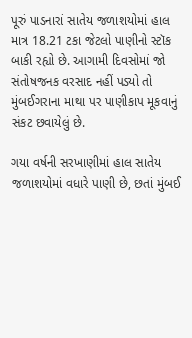પૂરું પાડનારાં સાતેય જળાશયોમાં હાલ માત્ર 18.21 ટકા જેટલો પાણીનો સ્ટૉક બાકી રહ્યો છે. આગામી દિવસોમાં જો સંતોષજનક વરસાદ નહીં પડ્યો તો મુંબઈગરાના માથા પર પાણીકાપ મૂકવાનું સંકટ છવાયેલું છે.

ગયા વર્ષની સરખાણીમાં હાલ સાતેય જળાશયોમાં વધારે પાણી છે, છતાં મુંબઈ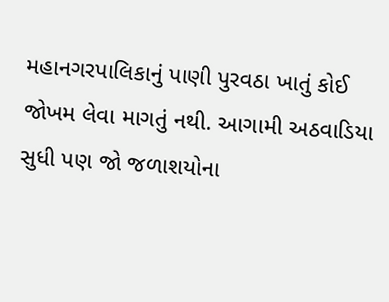મહાનગરપાલિકાનું પાણી પુરવઠા ખાતું કોઈ જોખમ લેવા માગતું નથી. આગામી અઠવાડિયા સુધી પણ જો જળાશયોના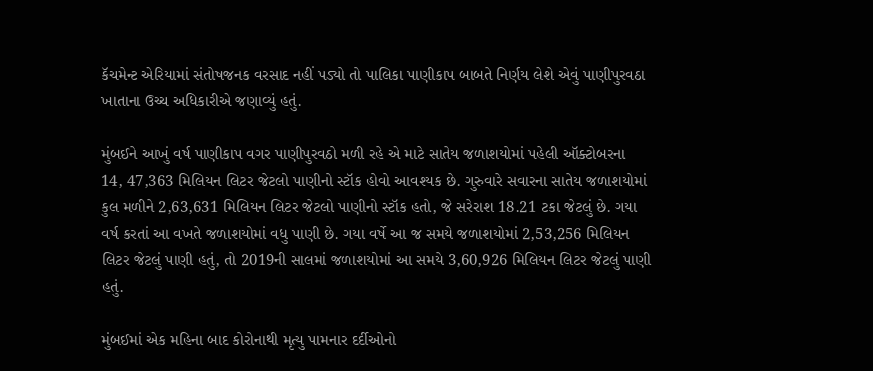કૅચમેન્ટ એરિયામાં સંતોષજનક વરસાદ નહીં પડ્યો તો પાલિકા પાણીકાપ બાબતે નિર્ણય લેશે એવું પાણીપુરવઠા ખાતાના ઉચ્ચ અધિકારીએ જણાવ્યું હતું.

મુંબઈને આખું વર્ષ પાણીકાપ વગર પાણીપુરવઠો મળી રહે એ માટે સાતેય જળાશયોમાં પહેલી ઑક્ટોબરના  14, 47,363 મિલિયન લિટર જેટલો પાણીનો સ્ટૉક હોવો આવશ્યક છે. ગુરુવારે સવારના સાતેય જળાશયોમાં કુલ મળીને 2,63,631 મિલિયન લિટર જેટલો પાણીનો સ્ટૉક હતો, જે સરેરાશ 18.21 ટકા જેટલું છે. ગયા વર્ષ કરતાં આ વખતે જળાશયોમાં વધુ પાણી છે. ગયા વર્ષે આ જ સમયે જળાશયોમાં 2,53,256 મિલિયન લિટર જેટલું પાણી હતું, તો 2019ની સાલમાં જળાશયોમાં આ સમયે 3,60,926 મિલિયન લિટર જેટલું પાણી હતું.

મુંબઈમાં એક મહિના બાદ કોરોનાથી મૃત્યુ પામનાર દર્દીઓનો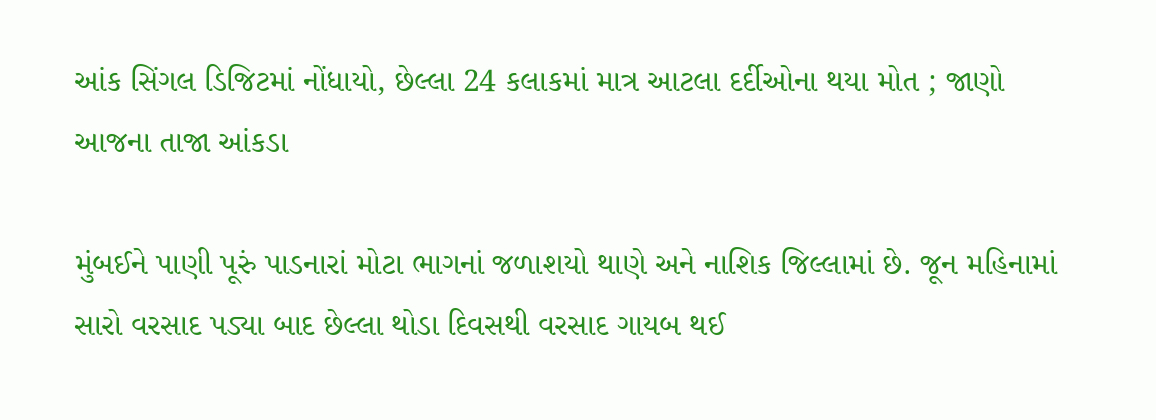આંક સિંગલ ડિજિટમાં નોંધાયો, છેલ્લા 24 કલાકમાં માત્ર આટલા દર્દીઓના થયા મોત ; જાણો આજના તાજા આંકડા

મુંબઈને પાણી પૂરું પાડનારાં મોટા ભાગનાં જળાશયો થાણે અને નાશિક જિલ્લામાં છે. જૂન મહિનામાં સારો વરસાદ પડ્યા બાદ છેલ્લા થોડા દિવસથી વરસાદ ગાયબ થઈ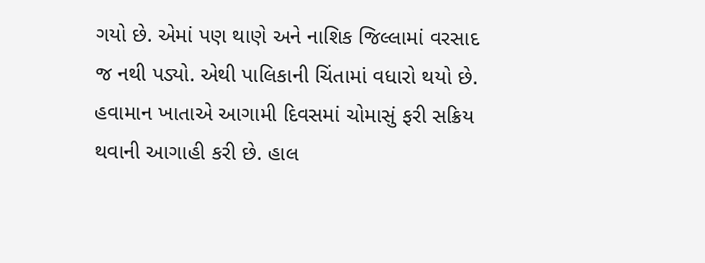ગયો છે. એમાં પણ થાણે અને નાશિક જિલ્લામાં વરસાદ જ નથી પડ્યો. એથી પાલિકાની ચિંતામાં વધારો થયો છે. હવામાન ખાતાએ આગામી દિવસમાં ચોમાસું ફરી સક્રિય થવાની આગાહી કરી છે. હાલ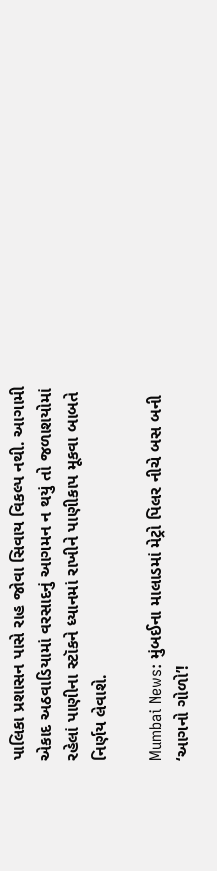પાલિકા પ્રશાસન પાસે રાહ જોવા સિવાય વિકલ્પ નથી. આગામી એકાદ અઠવાડિયામાં વરસાદનું આગમન ન થયું તો જળાશયોમાં રહેલાં પાણીના સ્ટૉકને ધ્યાનમાં રાખીને પાણીકાપ મૂકવા બાબતે નિર્ણય લેવાશે.

Mumbai News: મુંબઈના માલાડમાં મેટ્રો પિલર નીચે બસ બની ‘આગનો ગોળો’!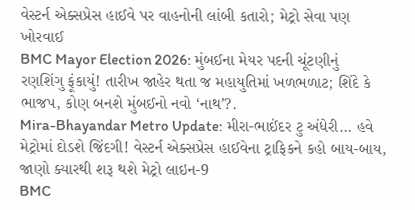વેસ્ટર્ન એક્સપ્રેસ હાઈવે પર વાહનોની લાંબી કતારો; મેટ્રો સેવા પણ ખોરવાઈ
BMC Mayor Election 2026: મુંબઈના મેયર પદની ચૂંટણીનું રણશિંગુ ફૂંકાયું! તારીખ જાહેર થતા જ મહાયુતિમાં ખળભળાટ; શિંદે કે ભાજપ, કોણ બનશે મુંબઈનો નવો ‘નાથ’?.
Mira-Bhayandar Metro Update: મીરા-ભાઈંદર ટુ અંધેરી… હવે મેટ્રોમાં દોડશે જિંદગી! વેસ્ટર્ન એક્સપ્રેસ હાઈવેના ટ્રાફિકને કહો બાય-બાય, જાણો ક્યારથી શરૂ થશે મેટ્રો લાઇન-9
BMC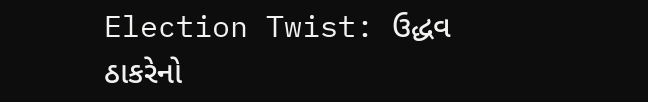Election Twist: ઉદ્ધવ ઠાકરેનો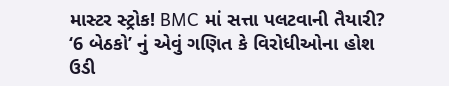માસ્ટર સ્ટ્રોક! BMC માં સત્તા પલટવાની તૈયારી? ‘6 બેઠકો’ નું એવું ગણિત કે વિરોધીઓના હોશ ઉડી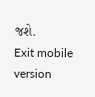જશે.
Exit mobile version